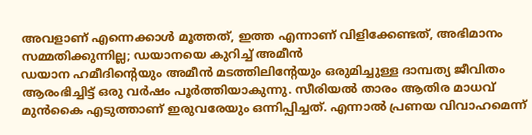അവളാണ് എന്നെക്കാൾ മൂത്തത്, ഇത്ത എന്നാണ് വിളിക്കേണ്ടത്, അഭിമാനം സമ്മതിക്കുന്നില്ല; ഡയാനയെ കുറിച്ച് അമീൻ
ഡയാന ഹമീദിന്റെയും അമീൻ മടത്തിലിന്റേയും ഒരുമിച്ചുള്ള ദാമ്പത്യ ജീവിതം ആരംഭിച്ചിട്ട് ഒരു വർഷം പൂർത്തിയാകുന്നു. സീരിയൽ താരം ആതിര മാധവ് മുൻകൈ എടുത്താണ് ഇരുവരേയും ഒന്നിപ്പിച്ചത്. എന്നാൽ പ്രണയ വിവാഹമെന്ന്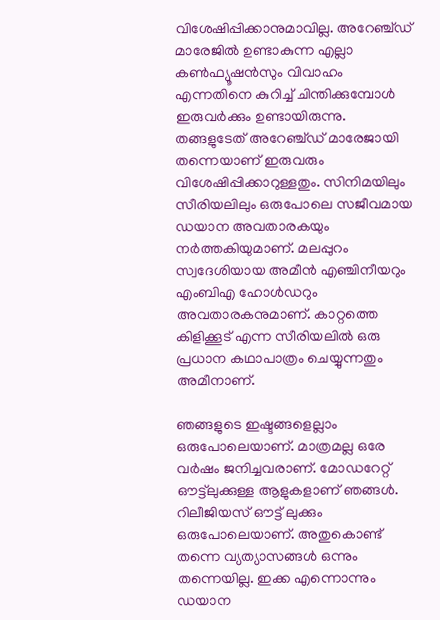വിശേഷിപ്പിക്കാനുമാവില്ല. അറേഞ്ച്ഡ് മാരേജിൽ ഉണ്ടാകുന്ന എല്ലാ കൺഫ്യൂഷൻസും വിവാഹം എന്നതിനെ കുറിച്ച് ചിന്തിക്കുമ്പോൾ ഇരുവർക്കും ഉണ്ടായിരുന്നു.
തങ്ങളുടേത് അറേഞ്ച്ഡ് മാരേജായി തന്നെയാണ് ഇരുവരും വിശേഷിപ്പിക്കാറുള്ളതും. സിനിമയിലും സീരിയലിലും ഒരുപോലെ സജീവമായ ഡയാന അവതാരകയും നർത്തകിയുമാണ്. മലപ്പുറം സ്വദേശിയായ അമീൻ എഞ്ചിനീയറും എംബിഎ ഹോൾഡറും അവതാരകനുമാണ്. കാറ്റത്തെ കിളിക്കൂട് എന്ന സീരിയലിൽ ഒരു പ്രധാന കഥാപാത്രം ചെയ്യുന്നതും അമീനാണ്.

ഞങ്ങളുടെ ഇഷ്ടങ്ങളെല്ലാം ഒരുപോലെയാണ്. മാത്രമല്ല ഒരേ വർഷം ജനിച്ചവരാണ്. മോഡറേറ്റ് ഔട്ട്ലുക്കുള്ള ആളുകളാണ് ഞങ്ങൾ. റിലീജിയസ് ഔട്ട് ലുക്കും ഒരുപോലെയാണ്. അതുകൊണ്ട് തന്നെ വ്യത്യാസങ്ങൾ ഒന്നും തന്നെയില്ല. ഇക്ക എന്നൊന്നും ഡയാന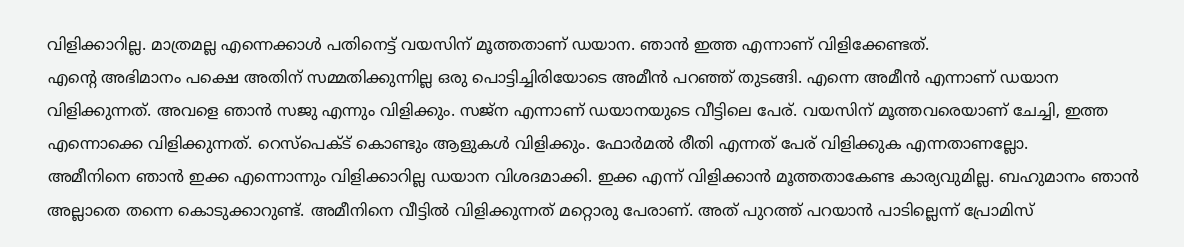വിളിക്കാറില്ല. മാത്രമല്ല എന്നെക്കാൾ പതിനെട്ട് വയസിന് മൂത്തതാണ് ഡയാന. ഞാൻ ഇത്ത എന്നാണ് വിളിക്കേണ്ടത്.
എന്റെ അഭിമാനം പക്ഷെ അതിന് സമ്മതിക്കുന്നില്ല ഒരു പൊട്ടിച്ചിരിയോടെ അമീൻ പറഞ്ഞ് തുടങ്ങി. എന്നെ അമീൻ എന്നാണ് ഡയാന വിളിക്കുന്നത്. അവളെ ഞാൻ സജു എന്നും വിളിക്കും. സജ്ന എന്നാണ് ഡയാനയുടെ വീട്ടിലെ പേര്. വയസിന് മൂത്തവരെയാണ് ചേച്ചി, ഇത്ത എന്നൊക്കെ വിളിക്കുന്നത്. റെസ്പെക്ട് കൊണ്ടും ആളുകൾ വിളിക്കും. ഫോർമൽ രീതി എന്നത് പേര് വിളിക്കുക എന്നതാണല്ലോ.
അമീനിനെ ഞാൻ ഇക്ക എന്നൊന്നും വിളിക്കാറില്ല ഡയാന വിശദമാക്കി. ഇക്ക എന്ന് വിളിക്കാൻ മൂത്തതാകേണ്ട കാര്യവുമില്ല. ബഹുമാനം ഞാൻ അല്ലാതെ തന്നെ കൊടുക്കാറുണ്ട്. അമീനിനെ വീട്ടിൽ വിളിക്കുന്നത് മറ്റൊരു പേരാണ്. അത് പുറത്ത് പറയാൻ പാടില്ലെന്ന് പ്രോമിസ്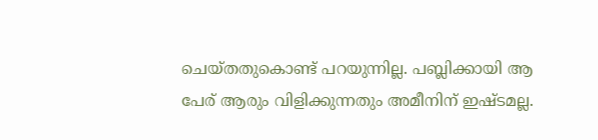ചെയ്തതുകൊണ്ട് പറയുന്നില്ല. പബ്ലിക്കായി ആ പേര് ആരും വിളിക്കുന്നതും അമീനിന് ഇഷ്ടമല്ല.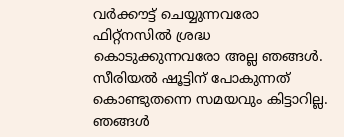വർക്കൗട്ട് ചെയ്യുന്നവരോ ഫിറ്റ്നസിൽ ശ്രദ്ധ കൊടുക്കുന്നവരോ അല്ല ഞങ്ങൾ. സീരിയൽ ഷൂട്ടിന് പോകുന്നത് കൊണ്ടുതന്നെ സമയവും കിട്ടാറില്ല. ഞങ്ങൾ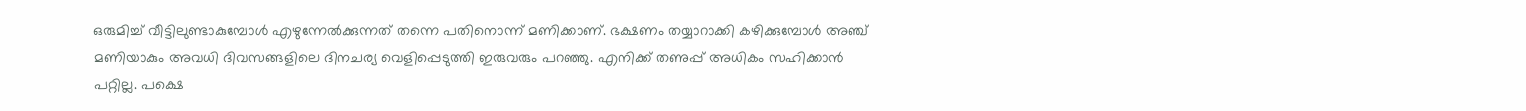ഒരുമിച്ച് വീട്ടിലുണ്ടാകുമ്പോൾ എഴുന്നേൽക്കുന്നത് തന്നെ പതിനൊന്ന് മണിക്കാണ്. ഭക്ഷണം തയ്യാറാക്കി കഴിക്കുമ്പോൾ അഞ്ച് മണിയാകും അവധി ദിവസങ്ങളിലെ ദിനചര്യ വെളിപ്പെടുത്തി ഇരുവരും പറഞ്ഞു. എനിക്ക് തണുപ്പ് അധികം സഹിക്കാൻ പറ്റില്ല. പക്ഷെ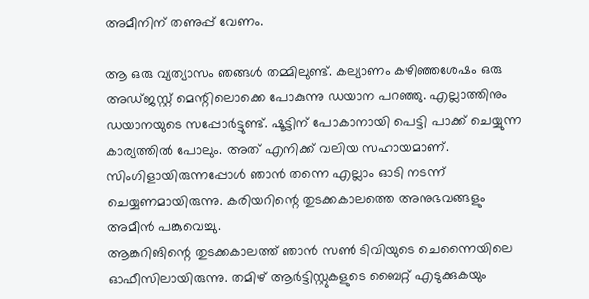അമീനിന് തണുപ്പ് വേണം.

ആ ഒരു വ്യത്യാസം ഞങ്ങൾ തമ്മിലുണ്ട്. കല്യാണം കഴിഞ്ഞശേഷം ഒരു അഡ്ജസ്റ്റ് മെന്റിലൊക്കെ പോകുന്നു ഡയാന പറഞ്ഞു. എല്ലാത്തിനും ഡയാനയുടെ സപ്പോർട്ടുണ്ട്. ഷൂട്ടിന് പോകാനായി പെട്ടി പാക്ക് ചെയ്യുന്ന കാര്യത്തിൽ പോലും. അത് എനിക്ക് വലിയ സഹായമാണ്. സിംഗിളായിരുന്നപ്പോൾ ഞാൻ തന്നെ എല്ലാം ഓടി നടന്ന് ചെയ്യണമായിരുന്നു. കരിയറിന്റെ തുടക്കകാലത്തെ അനുഭവങ്ങളും അമീൻ പങ്കുവെച്ചു.
ആങ്കറിങിന്റെ തുടക്കകാലത്ത് ഞാൻ സൺ ടിവിയുടെ ചെന്നൈയിലെ ഓഫീസിലായിരുന്നു. തമിഴ് ആർട്ടിസ്റ്റുകളുടെ ബൈറ്റ് എടുക്കുകയും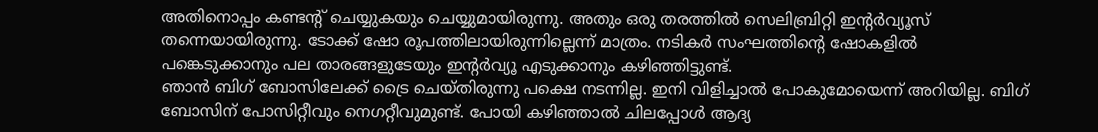അതിനൊപ്പം കണ്ടന്റ് ചെയ്യുകയും ചെയ്യുമായിരുന്നു. അതും ഒരു തരത്തിൽ സെലിബ്രിറ്റി ഇന്റർവ്യൂസ് തന്നെയായിരുന്നു. ടോക്ക് ഷോ രൂപത്തിലായിരുന്നില്ലെന്ന് മാത്രം. നടികർ സംഘത്തിന്റെ ഷോകളിൽ പങ്കെടുക്കാനും പല താരങ്ങളുടേയും ഇന്റർവ്യൂ എടുക്കാനും കഴിഞ്ഞിട്ടുണ്ട്.
ഞാൻ ബിഗ് ബോസിലേക്ക് ട്രൈ ചെയ്തിരുന്നു പക്ഷെ നടന്നില്ല. ഇനി വിളിച്ചാൽ പോകുമോയെന്ന് അറിയില്ല. ബിഗ് ബോസിന് പോസിറ്റീവും നെഗറ്റീവുമുണ്ട്. പോയി കഴിഞ്ഞാൽ ചിലപ്പോൾ ആദ്യ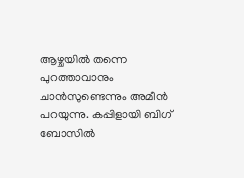ആഴ്ചയിൽ തന്നെ പുറത്താവാനും ചാൻസുണ്ടെന്നും അമീൻ പറയുന്നു. കപ്പിളായി ബിഗ് ബോസിൽ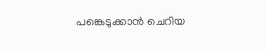പങ്കെടുക്കാൻ ചെറിയ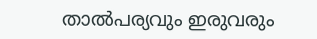താൽപര്യവും ഇരുവരും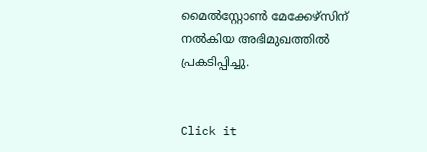മൈൽസ്റ്റോൺ മേക്കേഴ്സിന് നൽകിയ അഭിമുഖത്തിൽ പ്രകടിപ്പിച്ചു.


Click it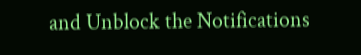and Unblock the Notifications